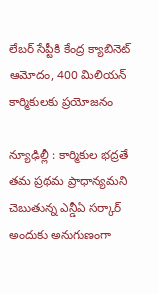లేబర్ సేప్టీకి కేంద్ర క్యాబినెట్ ఆమోదం, 400 మిలియన్ కార్మికులకు ప్రయోజనం

న్యూఢిల్లీ : కార్మికుల భద్రతే తమ ప్రథమ ప్రాధాన్యమని చెబుతున్న ఎన్డీఏ సర్కార్ అందుకు అనుగుణంగా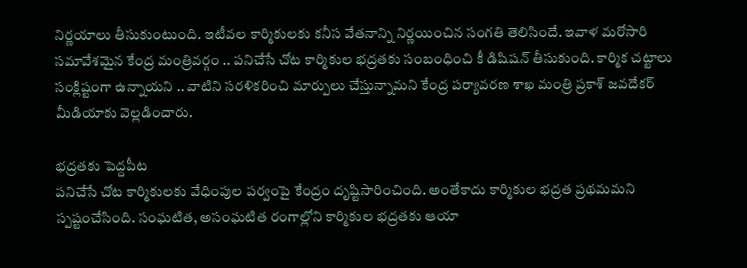నిర్ణయాలు తీసుకుంటుంది. ఇటీవల కార్మికులకు కనీస వేతనాన్ని నిర్ణయించిన సంగతి తెలిసిందే. ఇవాళ మరోసారి సమావేశమైన కేంద్ర మంత్రివర్గం .. పనిచేసే చోట కార్మికుల భద్రతకు సంబంధించి కీ డిషిషన్ తీసుకుంది. కార్మిక చట్టాలు సంక్లిష్టంగా ఉన్నాయని .. వాటిని సరళికరించి మార్పులు చేస్తున్నామని కేంద్ర పర్యావరణ శాఖ మంత్రి ప్రకాశ్ జవదేకర్ మీడియాకు వెల్లడించారు.

భద్రతకు పెద్దపీట
పనిచేసే చోట కార్మికులకు వేధింపుల పర్వంపై కేంద్రం దృష్టిసారించింది. అంతేకాదు కార్మికుల భద్రత ప్రథమమని స్పష్టంచేసింది. సంఘటిత, అసంఘటిత రంగాల్లోని కార్మికుల భద్రతకు ఆయా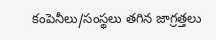కంపెనీలు/సంస్థలు తగిన జాగ్రత్తలు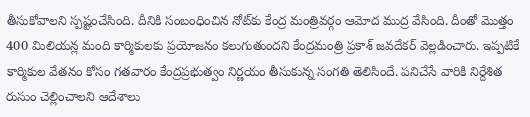తీసుకోవాలని స్పష్టంచేసింది. దీనికి సంబంధించిన నోట్‌కు కేంద్ర మంత్రివర్గం ఆమోద ముద్ర వేసింది. దీంతో మొత్తం 400 మిలియన్ల మంది కార్మికులకు ప్రయోజనం కలుగుతుందని కేంద్రమంత్రి ప్రకాశ్ జవదేకర్ వెల్లడించారు. ఇప్పటికే కార్మికుల వేతనం కోసం గతవారం కేంద్రప్రభుత్వం నిర్ణయం తీసుకున్న సంగతి తెలిసిందే. పనిచేసే వారికి నిర్దేశిత రుసుం చెల్లించాలని ఆదేశాలు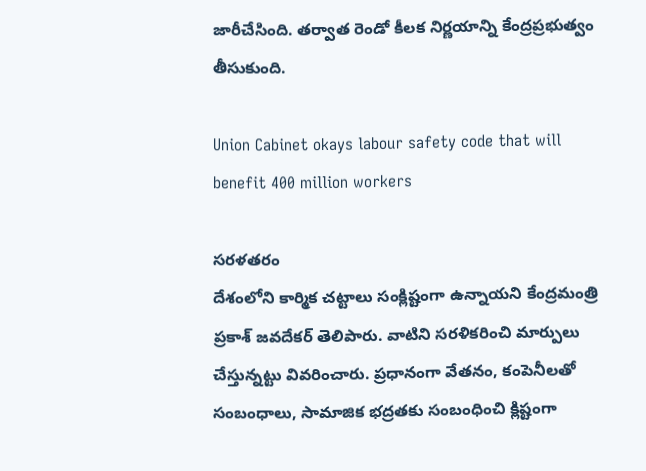జారీచేసింది. తర్వాత రెండో కీలక నిర్ణయాన్ని కేంద్రప్రభుత్వం తీసుకుంది.

Union Cabinet okays labour safety code that will benefit 400 million workers

సరళతరం
దేశంలోని కార్మిక చట్టాలు సంక్లిష్టంగా ఉన్నాయని కేంద్రమంత్రి ప్రకాశ్ జవదేకర్ తెలిపారు. వాటిని సరళికరించి మార్పులు చేస్తున్నట్టు వివరించారు. ప్రధానంగా వేతనం, కంపెనీలతో సంబంధాలు, సామాజిక భద్రతకు సంబంధించి క్లిష్టంగా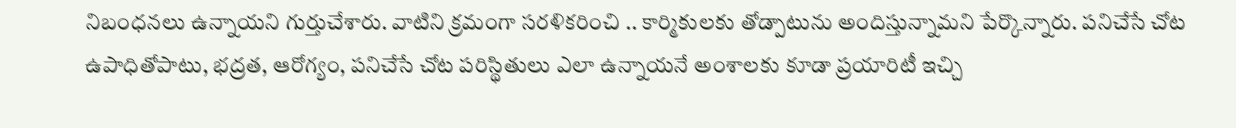నిబంధనలు ఉన్నాయని గుర్తుచేశారు. వాటిని క్రమంగా సరళికరించి .. కార్మికులకు తోడ్పాటును అందిస్తున్నామని పేర్కొన్నారు. పనిచేసే చోట ఉపాధితోపాటు, భద్రత, ఆరోగ్యం, పనిచేసే చోట పరిస్థితులు ఎలా ఉన్నాయనే అంశాలకు కూడా ప్రయారిటీ ఇచ్చి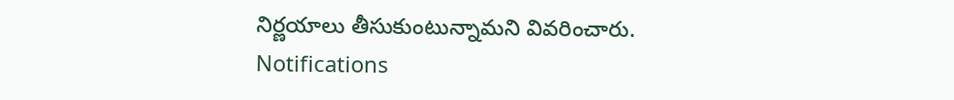నిర్ణయాలు తీసుకుంటున్నామని వివరించారు.
Notifications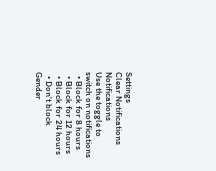Settings
Clear Notifications
Notifications
Use the toggle to switch on notifications
  • Block for 8 hours
  • Block for 12 hours
  • Block for 24 hours
  • Don't block
Gender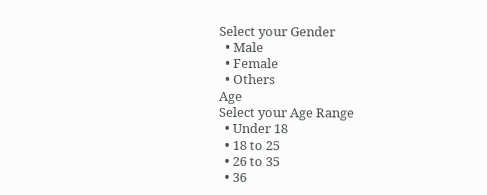Select your Gender
  • Male
  • Female
  • Others
Age
Select your Age Range
  • Under 18
  • 18 to 25
  • 26 to 35
  • 36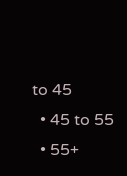to 45
  • 45 to 55
  • 55+